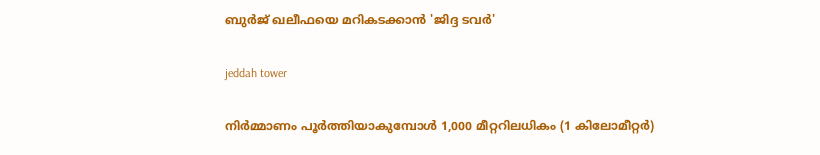ബുര്‍ജ് ഖലീഫയെ മറികടക്കാന്‍ 'ജിദ്ദ ടവര്‍'

jeddah tower

നിര്‍മ്മാണം പൂര്‍ത്തിയാകുമ്പോള്‍ 1,000 മീറ്ററിലധികം (1 കിലോമീറ്റര്‍)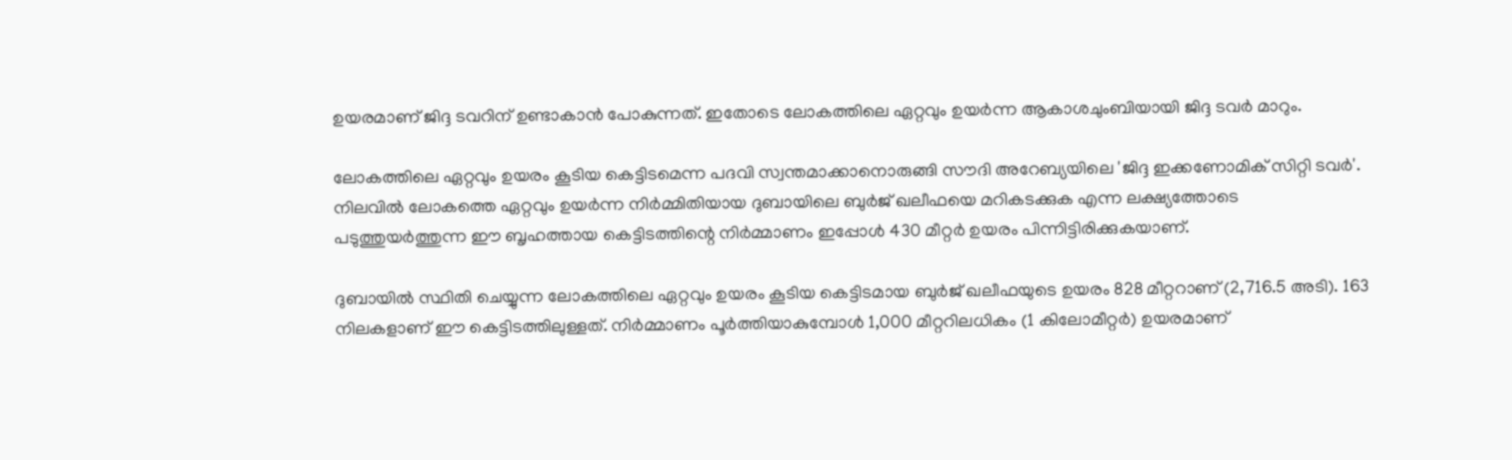ഉയരമാണ് ജിദ്ദ ടവറിന് ഉണ്ടാകാന്‍ പോകുന്നത്. ഇതോടെ ലോകത്തിലെ ഏറ്റവും ഉയര്‍ന്ന ആകാശചുംബിയായി ജിദ്ദ ടവര്‍ മാറും.

ലോകത്തിലെ ഏറ്റവും ഉയരം കൂടിയ കെട്ടിടമെന്ന പദവി സ്വന്തമാക്കാനൊരുങ്ങി സൗദി അറേബ്യയിലെ 'ജിദ്ദ ഇക്കണോമിക് സിറ്റി ടവര്‍'. നിലവില്‍ ലോകത്തെ ഏറ്റവും ഉയര്‍ന്ന നിര്‍മ്മിതിയായ ദുബായിലെ ബുര്‍ജ് ഖലീഫയെ മറികടക്കുക എന്ന ലക്ഷ്യത്തോടെ പടുത്തുയര്‍ത്തുന്ന ഈ ബൃഹത്തായ കെട്ടിടത്തിന്റെ നിര്‍മ്മാണം ഇപ്പോള്‍ 430 മീറ്റര്‍ ഉയരം പിന്നിട്ടിരിക്കുകയാണ്.

ദുബായില്‍ സ്ഥിതി ചെയ്യുന്ന ലോകത്തിലെ ഏറ്റവും ഉയരം കൂടിയ കെട്ടിടമായ ബുര്‍ജ് ഖലീഫയുടെ ഉയരം 828 മീറ്ററാണ് (2,716.5 അടി). 163 നിലകളാണ് ഈ കെട്ടിടത്തിലുള്ളത്. നിര്‍മ്മാണം പൂര്‍ത്തിയാകുമ്പോള്‍ 1,000 മീറ്ററിലധികം (1 കിലോമീറ്റര്‍) ഉയരമാണ്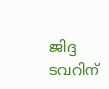ജിദ്ദ ടവറിന്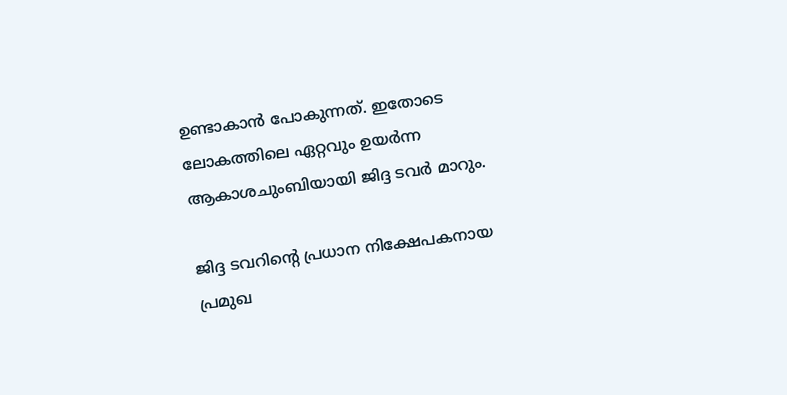ഉണ്ടാകാന്‍ പോകുന്നത്. ഇതോടെ ലോകത്തിലെ ഏറ്റവും ഉയര്‍ന്ന ആകാശചുംബിയായി ജിദ്ദ ടവര്‍ മാറും.

ജിദ്ദ ടവറിന്റെ പ്രധാന നിക്ഷേപകനായ പ്രമുഖ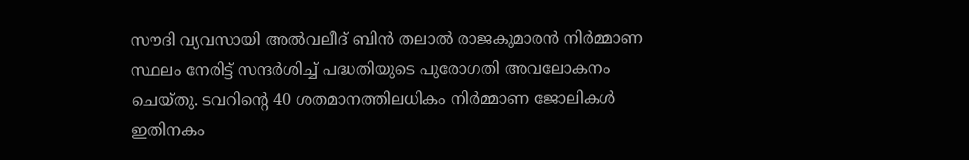സൗദി വ്യവസായി അല്‍വലീദ് ബിന്‍ തലാല്‍ രാജകുമാരന്‍ നിര്‍മ്മാണ സ്ഥലം നേരിട്ട് സന്ദര്‍ശിച്ച് പദ്ധതിയുടെ പുരോഗതി അവലോകനം ചെയ്തു. ടവറിന്റെ 40 ശതമാനത്തിലധികം നിര്‍മ്മാണ ജോലികള്‍ ഇതിനകം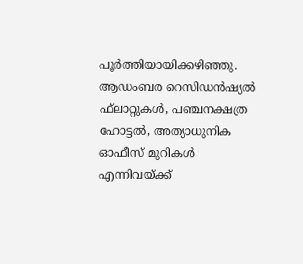പൂര്‍ത്തിയായിക്കഴിഞ്ഞു.
ആഡംബര റെസിഡന്‍ഷ്യല്‍ ഫ്‌ലാറ്റുകള്‍, പഞ്ചനക്ഷത്ര ഹോട്ടല്‍, അത്യാധുനിക ഓഫീസ് മുറികള്‍ എന്നിവയ്ക്ക്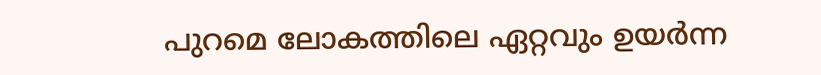പുറമെ ലോകത്തിലെ ഏറ്റവും ഉയര്‍ന്ന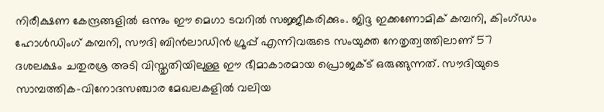നിരീക്ഷണ കേന്ദ്രങ്ങളില്‍ ഒന്നും ഈ മെഗാ ടവറില്‍ സജ്ജീകരിക്കും. ജിദ്ദ ഇക്കണോമിക് കമ്പനി, കിംഗ്ഡം ഹോള്‍ഡിംഗ് കമ്പനി, സൗദി ബിന്‍ലാഡിന്‍ ഗ്രൂപ്പ് എന്നിവരുടെ സംയുക്ത നേതൃത്വത്തിലാണ് 57 ദശലക്ഷം ചതുരശ്ര അടി വിസ്തൃതിയിലുള്ള ഈ ഭീമാകാരമായ പ്രൊജക്ട് ഒരുങ്ങുന്നത്. സൗദിയുടെ സാമ്പത്തിക-വിനോദസഞ്ചാര മേഖലകളില്‍ വലിയ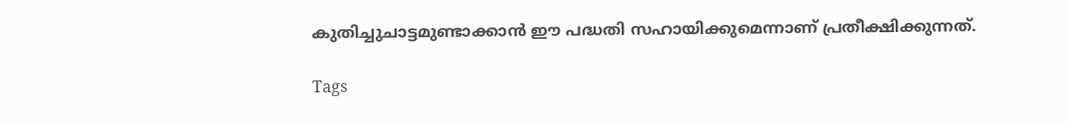കുതിച്ചുചാട്ടമുണ്ടാക്കാന്‍ ഈ പദ്ധതി സഹായിക്കുമെന്നാണ് പ്രതീക്ഷിക്കുന്നത്.

Tags